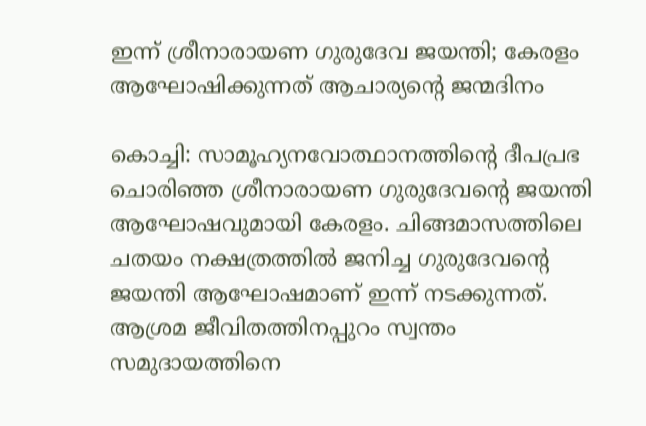ഇന്ന് ശ്രീനാരായണ ഗുരുദേവ ജയന്തി; കേരളം ആഘോഷിക്കുന്നത് ആചാര്യന്റെ ജന്മദിനം

കൊച്ചി: സാമൂഹ്യനവോത്ഥാനത്തിന്റെ ദീപപ്രഭ ചൊരിഞ്ഞ ശ്രീനാരായണ ഗുരുദേവന്റെ ജയന്തി ആഘോഷവുമായി കേരളം. ചിങ്ങമാസത്തിലെ ചതയം നക്ഷത്രത്തിൽ ജനിച്ച ഗുരുദേവന്റെ ജയന്തി ആഘോഷമാണ് ഇന്ന് നടക്കുന്നത്. ആശ്രമ ജീവിതത്തിനപ്പുറം സ്വന്തം സമുദായത്തിനെ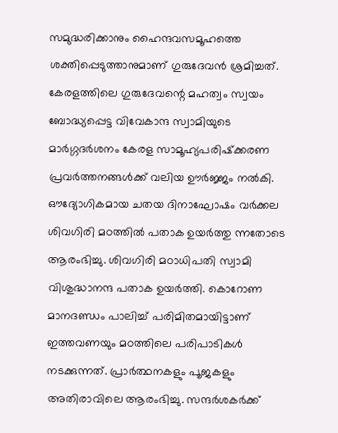സമുദ്ധരിക്കാനും ഹൈന്ദവസമൂഹത്തെ ശക്തിപ്പെടുത്താനുമാണ് ഗുരുദേവൻ ശ്രമിച്ചത്. കേരളത്തിലെ ഗുരുദേവന്റെ മഹത്വം സ്വയം ബോദ്ധ്യപ്പെട്ട വിവേകാന്ദ സ്വാമിയുടെ മാർഗ്ഗദർശനം കേരള സാമൂഹ്യപരിഷ്‌ക്കരണ പ്രവർത്തനങ്ങൾക്ക് വലിയ ഊർജ്ജം നൽകി. ഔദ്യോഗികമായ ചതയ ദിനാഘോഷം വർക്കല ശിവഗിരി മഠത്തിൽ പതാക ഉയർത്തു ന്നതോടെ ആരംഭിച്ചു. ശിവഗിരി മഠാധിപതി സ്വാമി വിശുദ്ധാനന്ദ പതാക ഉയർത്തി. കൊറോണ മാനദണ്ഡം പാലിച്ച് പരിമിതമായിട്ടാണ് ഇത്തവണയും മഠത്തിലെ പരിപാടികൾ നടക്കുന്നത്. പ്രാർത്ഥനകളും പൂജകളും അതിരാവിലെ ആരംഭിച്ചു. സന്ദർശകർക്ക്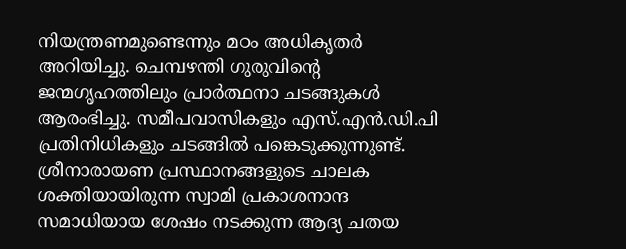നിയന്ത്രണമുണ്ടെന്നും മഠം അധികൃതർ അറിയിച്ചു. ചെമ്പഴന്തി ഗുരുവിന്റെ ജന്മഗൃഹത്തിലും പ്രാർത്ഥനാ ചടങ്ങുകൾ ആരംഭിച്ചു. സമീപവാസികളും എസ്.എൻ.ഡി.പി പ്രതിനിധികളും ചടങ്ങിൽ പങ്കെടുക്കുന്നുണ്ട്. ശ്രീനാരായണ പ്രസ്ഥാനങ്ങളുടെ ചാലക ശക്തിയായിരുന്ന സ്വാമി പ്രകാശനാന്ദ സമാധിയായ ശേഷം നടക്കുന്ന ആദ്യ ചതയ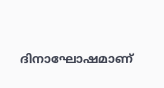ദിനാഘോഷമാണ്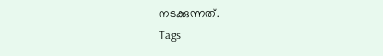നടക്കുന്നത്.
Tags